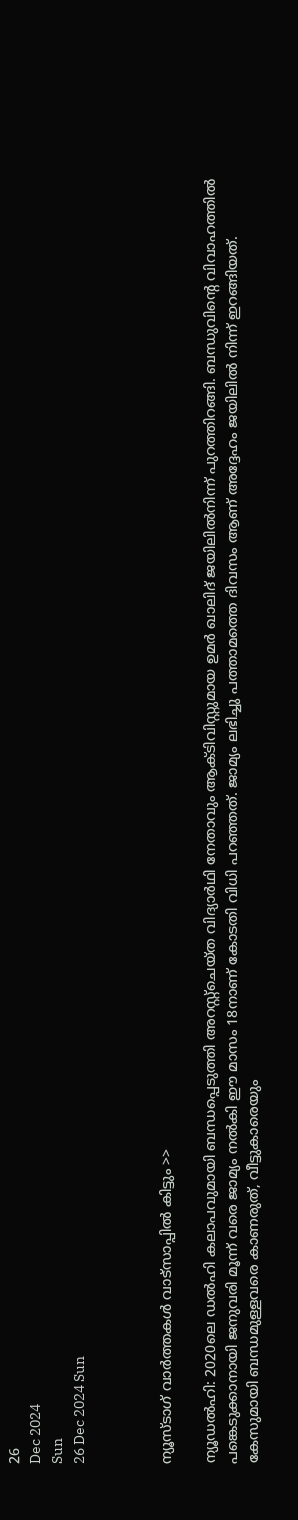26
Dec 2024
Sun
26 Dec 2024 Sun



ന്യൂസ്ടാഗ് വാര്‍ത്തകള്‍ വാട്‌സാപ്പില്‍ കിട്ടും >>

ന്യൂഡല്‍ഹി: 2020ലെ ഡല്‍ഹി കലാപവുമായി ബന്ധപ്പെടുത്തി അറസ്റ്റ്‌ചെയ്ത വിദ്യാര്‍ഥി നേതാവും ആക്ടിവിസ്റ്റുമായ ഉമര്‍ ഖാലിദ് ജയിലില്‍നിന്ന് പുറത്തിറങ്ങി. ബന്ധുവിന്റെ വിവാഹത്തില്‍ പങ്കെടുക്കാനായി ജനുവരി മൂന്ന് വരെ ജാമ്യം നല്‍കി ഈ മാസം 18നാണ് കോടതി വിധി പറഞ്ഞത്. ജാമ്യം ലഭിച്ചു പത്താമത്തെ ദിവസം ആണ് അദ്ദേഹം ജയിലിൽ നിന്ന് ഇറങ്ങിയത്.
കേസുമായി ബന്ധമുള്ളവരെ കാണരുത്, വീട്ടുകാരെയും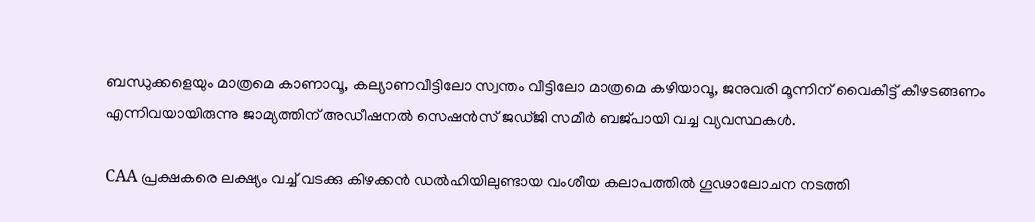ബന്ധുക്കളെയും മാത്രമെ കാണാവൂ, കല്യാണവീട്ടിലോ സ്വന്തം വീട്ടിലോ മാത്രമെ കഴിയാവൂ, ജനുവരി മൂന്നിന് വൈകീട്ട് കീഴടങ്ങണം എന്നിവയായിരുന്നു ജാമ്യത്തിന് അഡീഷനല്‍ സെഷന്‍സ് ജഡ്ജി സമീര്‍ ബജ്പായി വച്ച വ്യവസ്ഥകള്‍.

CAA പ്രക്ഷകരെ ലക്ഷ്യം വച്ച് വടക്കു കിഴക്കന്‍ ഡല്‍ഹിയിലുണ്ടായ വംശീയ കലാപത്തില്‍ ഗൂഢാലോചന നടത്തി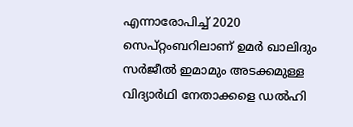എന്നാരോപിച്ച് 2020 സെപ്റ്റംബറിലാണ് ഉമര്‍ ഖാലിദും സര്‍ജീല്‍ ഇമാമും അടക്കമുള്ള വിദ്യാര്‍ഥി നേതാക്കളെ ഡൽഹി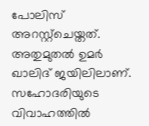പോലിസ് അറസ്റ്റ്‌ചെയ്തത്. അതുമുതല്‍ ഉമര്‍ ഖാലിദ് ജയിലിലാണ്. സഹോദരിയുടെ വിവാഹത്തില്‍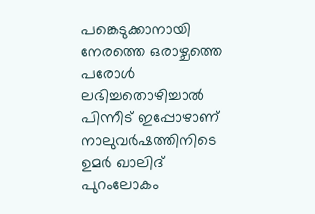പങ്കെടുക്കാനായി നേരത്തെ ഒരാഴ്ചത്തെ പരോള്‍ ലഭിച്ചതൊഴിച്ചാല്‍ പിന്നീട് ഇപ്പോഴാണ് നാലുവര്‍ഷത്തിനിടെ ഉമര്‍ ഖാലിദ് പുറംലോകം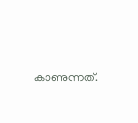കാണുന്നത്.